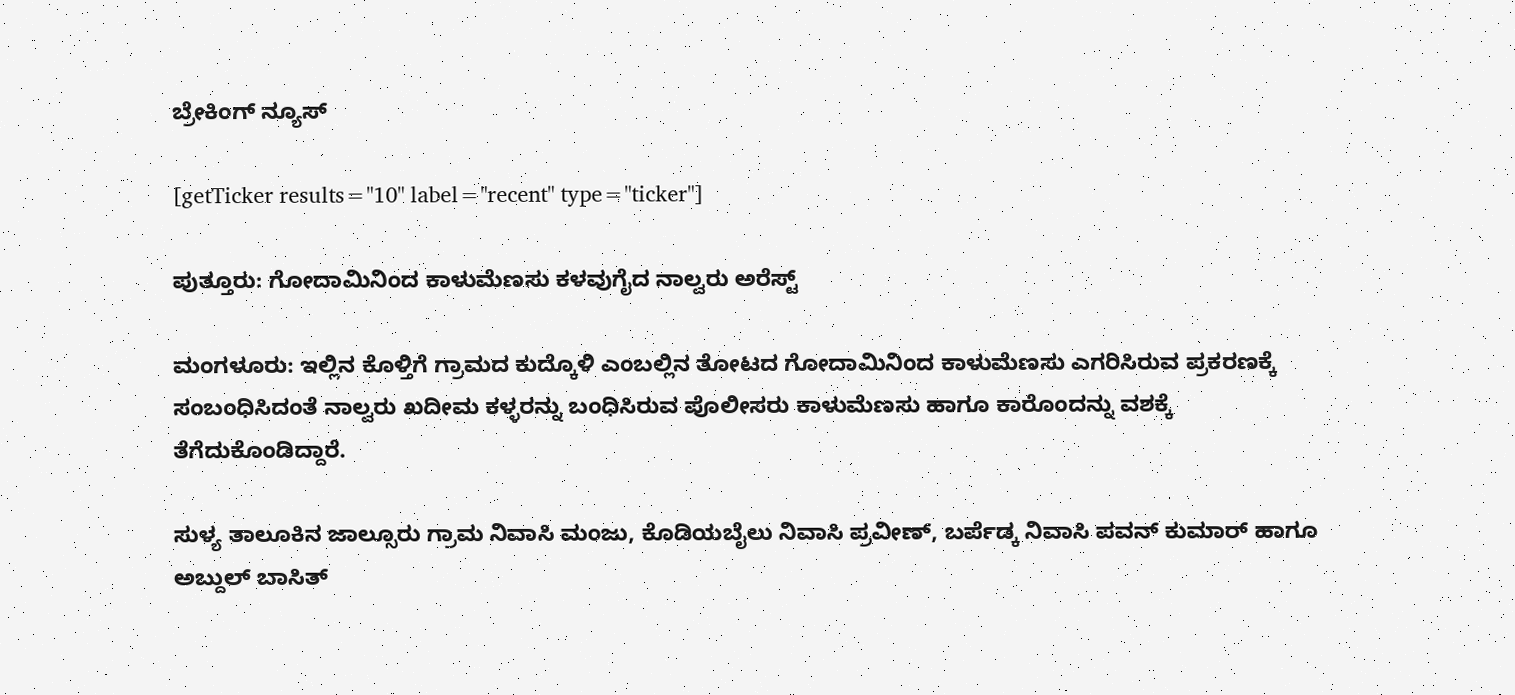ಬ್ರೇಕಿಂಗ್ ನ್ಯೂಸ್

[getTicker results="10" label="recent" type="ticker"]

ಪುತ್ತೂರು: ಗೋದಾಮಿನಿಂದ ಕಾಳುಮೆಣಸು ಕಳವುಗೈದ ನಾಲ್ವರು ಅರೆಸ್ಟ್

ಮಂಗಳೂರು: ಇಲ್ಲಿನ ಕೊಳ್ತಿಗೆ ಗ್ರಾಮದ ಕುದ್ಕೊಳಿ ಎಂಬಲ್ಲಿನ ತೋಟದ ಗೋದಾಮಿನಿಂದ ಕಾಳುಮೆಣಸು ಎಗರಿಸಿರುವ ಪ್ರಕರಣಕ್ಕೆ ಸಂಬಂಧಿಸಿದಂತೆ ನಾಲ್ವರು ಖದೀಮ ಕಳ್ಳರನ್ನು ಬಂಧಿಸಿರುವ ಪೊಲೀಸರು ಕಾಳುಮೆಣಸು ಹಾಗೂ ಕಾರೊಂದನ್ನು ವಶಕ್ಕೆ ತೆಗೆದುಕೊಂಡಿದ್ದಾರೆ.

ಸುಳ್ಯ ತಾಲೂಕಿನ ಜಾಲ್ಸೂರು ಗ್ರಾಮ ನಿವಾಸಿ ಮಂಜು, ಕೊಡಿಯಬೈಲು‌ ನಿವಾಸಿ ಪ್ರವೀಣ್, ಬರ್ಪೆಡ್ಕ ನಿವಾಸಿ ಪವನ್ ಕುಮಾರ್ ಹಾಗೂ ಅಬ್ದುಲ್ ಬಾಸಿತ್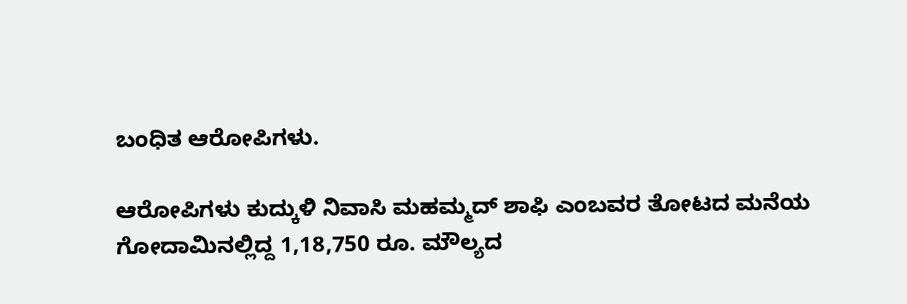ಬಂಧಿತ ಆರೋಪಿಗಳು.

ಆರೋಪಿಗಳು ಕುದ್ಕುಳಿ ನಿವಾಸಿ ಮಹಮ್ಮದ್ ಶಾಫಿ ಎಂಬವರ ತೋಟದ ಮನೆಯ ಗೋದಾಮಿನಲ್ಲಿದ್ದ 1,18,750 ರೂ. ಮೌಲ್ಯದ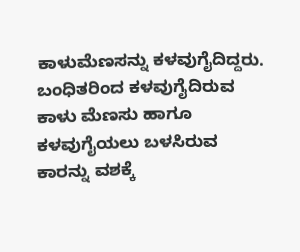ಕಾಳುಮೆಣಸನ್ನು ಕಳವುಗೈದಿದ್ದರು. ಬಂಧಿತರಿಂದ ಕಳವುಗೈದಿರುವ ಕಾಳು ಮೆಣಸು ಹಾಗೂ ಕಳವುಗೈಯಲು ಬಳಸಿರುವ ಕಾರನ್ನು ವಶಕ್ಕೆ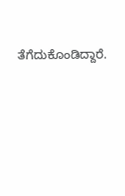ತೆಗೆದುಕೊಂಡಿದ್ದಾರೆ.